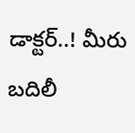డాక్టర్..! మీరు బదిలీ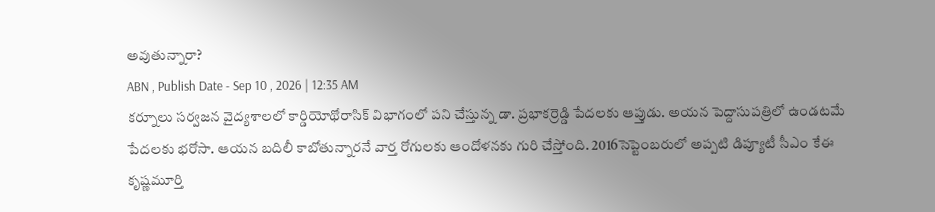అవుతున్నారా?
ABN , Publish Date - Sep 10 , 2026 | 12:35 AM
కర్నూలు సర్వజన వైద్యశాలలో కార్డియోథోరాసిక్ విభాగంలో పని చేస్తున్న డా. ప్రభాకర్రెడ్డి పేదలకు ఆప్తుడు. అయన పెద్దాసుపత్రిలో ఉండటమే పేదలకు భరోసా. ఆయన బదిలీ కాబోతున్నారనే వార్త రోగులకు ఆందోళనకు గురి చేస్తోంది. 2016సెప్టెంబరులో అప్పటి డిప్యూటీ సీఎం కేఈ కృష్ణమూర్తి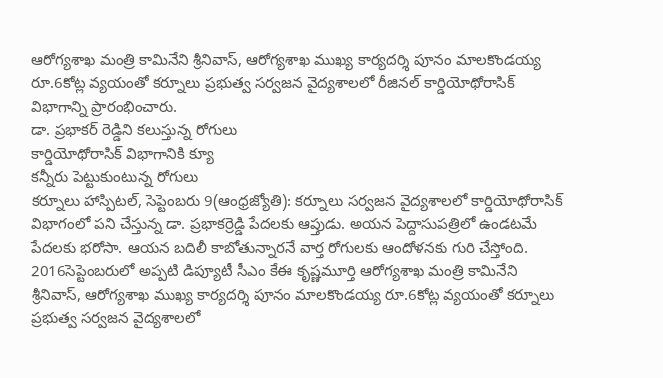ఆరోగ్యశాఖ మంత్రి కామినేని శ్రీనివాస్, ఆరోగ్యశాఖ ముఖ్య కార్యదర్శి పూనం మాలకొండయ్య రూ.6కోట్ల వ్యయంతో కర్నూలు ప్రభుత్వ సర్వజన వైద్యశాలలో రీజినల్ కార్డియోథోరాసిక్ విభాగాన్ని ప్రారంభించారు.
డా. ప్రభాకర్ రెడ్డిని కలుస్తున్న రోగులు
కార్డియోథోరాసిక్ విభాగానికి క్యూ
కన్నీరు పెట్టుకుంటున్న రోగులు
కర్నూలు హాస్పిటల్, సెప్టెంబరు 9(ఆంధ్రజ్యోతి): కర్నూలు సర్వజన వైద్యశాలలో కార్డియోథోరాసిక్ విభాగంలో పని చేస్తున్న డా. ప్రభాకర్రెడ్డి పేదలకు ఆప్తుడు. అయన పెద్దాసుపత్రిలో ఉండటమే పేదలకు భరోసా. ఆయన బదిలీ కాబోతున్నారనే వార్త రోగులకు ఆందోళనకు గురి చేస్తోంది. 2016సెప్టెంబరులో అప్పటి డిప్యూటీ సీఎం కేఈ కృష్ణమూర్తి ఆరోగ్యశాఖ మంత్రి కామినేని శ్రీనివాస్, ఆరోగ్యశాఖ ముఖ్య కార్యదర్శి పూనం మాలకొండయ్య రూ.6కోట్ల వ్యయంతో కర్నూలు ప్రభుత్వ సర్వజన వైద్యశాలలో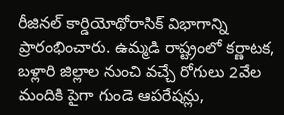రీజినల్ కార్డియోథోరాసిక్ విభాగాన్ని ప్రారంభించారు. ఉమ్మడి రాష్ట్రంలో కర్ణాటక, బళ్లారి జిల్లాల నుంచి వచ్చే రోగులు 2వేల మందికి పైగా గుండె ఆపరేషన్లు,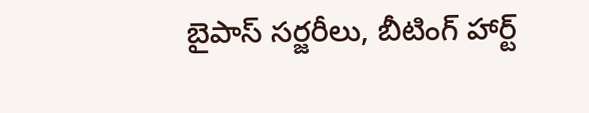బైపాస్ సర్జరీలు, బీటింగ్ హార్ట్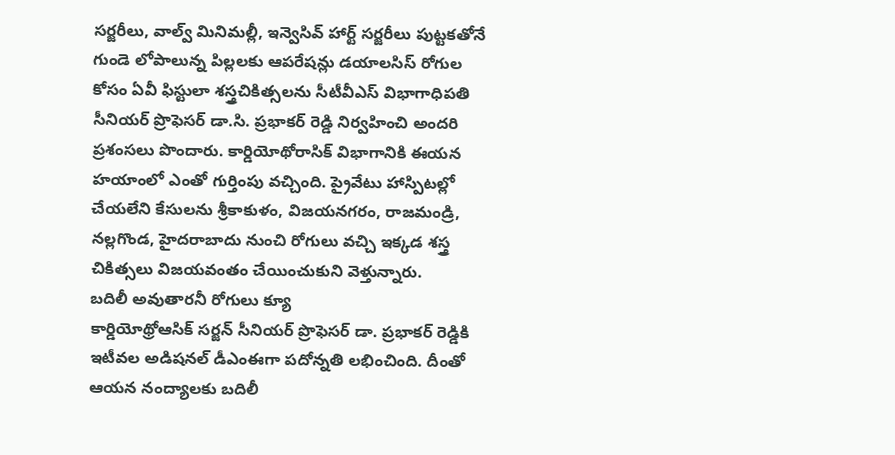సర్జరీలు, వాల్వ్ మినిమల్లీ, ఇన్వెసివ్ హార్ట్ సర్జరీలు పుట్టకతోనే గుండె లోపాలున్న పిల్లలకు ఆపరేషన్లు డయాలసిస్ రోగుల కోసం ఏవీ ఫిస్టులా శస్త్రచికిత్సలను సీటీవీఎస్ విభాగాధిపతి సీనియర్ ప్రొఫెసర్ డా.సి. ప్రభాకర్ రెడ్డి నిర్వహించి అందరి ప్రశంసలు పొందారు. కార్డియోథోరాసిక్ విభాగానికి ఈయన హయాంలో ఎంతో గుర్తింపు వచ్చింది. ప్రైవేటు హాస్పిటల్లో చేయలేని కేసులను శ్రీకాకుళం, విజయనగరం, రాజమండ్రి, నల్లగొండ, హైదరాబాదు నుంచి రోగులు వచ్చి ఇక్కడ శస్త్ర చికిత్సలు విజయవంతం చేయించుకుని వెళ్తున్నారు.
బదిలీ అవుతారనీ రోగులు క్యూ
కార్డియోథ్రోఆసిక్ సర్జన్ సీనియర్ ప్రొఫెసర్ డా. ప్రభాకర్ రెడ్డికి ఇటీవల అడిషనల్ డీఎంఈగా పదోన్నతి లభించింది. దీంతో ఆయన నంద్యాలకు బదిలీ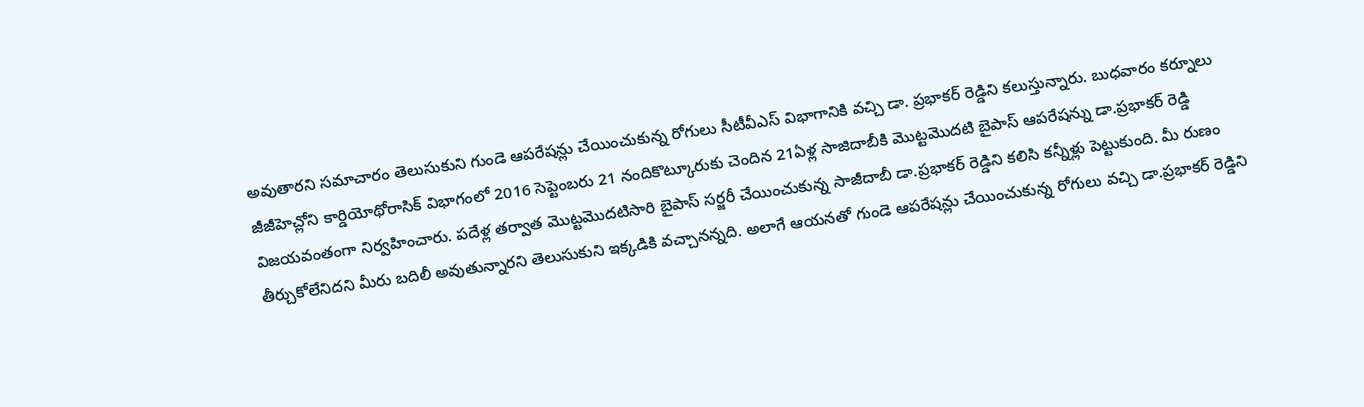అవుతారని సమాచారం తెలుసుకుని గుండె ఆపరేషన్లు చేయించుకున్న రోగులు సీటీవీఎస్ విభాగానికి వచ్చి డా. ప్రభాకర్ రెడ్డిని కలుస్తున్నారు. బుధవారం కర్నూలు జీజీహెచ్లోని కార్డియోథోరాసిక్ విభాగంలో 2016 సెప్టెంబరు 21 నందికొట్కూరుకు చెందిన 21ఏళ్ల సాజిదాబీకి మొట్టమొదటి బైపాస్ ఆపరేషన్ను డా.ప్రభాకర్ రెడ్డి విజయవంతంగా నిర్వహించారు. పదేళ్ల తర్వాత మొట్టమొదటిసారి బైపాస్ సర్జరీ చేయించుకున్న సాజీదాబీ డా.ప్రభాకర్ రెడ్డిని కలిసి కన్నీళ్లు పెట్టుకుంది. మీ రుణం తీర్చుకోలేనిదని మీరు బదిలీ అవుతున్నారని తెలుసుకుని ఇక్కడికి వచ్చానన్నది. అలాగే ఆయనతో గుండె ఆపరేషన్లు చేయించుకున్న రోగులు వచ్చి డా.ప్రభాకర్ రెడ్డిని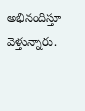అభినందిస్తూ వెళ్తున్నారు.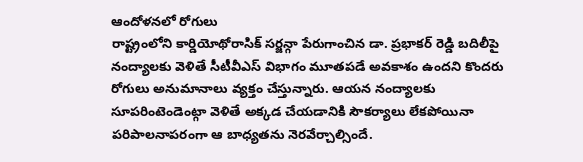ఆందోళనలో రోగులు
రాష్ట్రంలోని కార్డియోథోరాసిక్ సర్జన్గా పేరుగాంచిన డా. ప్రభాకర్ రెడ్డి బదిలీపై నంద్యాలకు వెళితే సీటీవీఎస్ విభాగం మూతపడే అవకాశం ఉందని కొందరు రోగులు అనుమానాలు వ్యక్తం చేస్తున్నారు. ఆయన నంద్యాలకు సూపరింటెండెంట్గా వెళితే అక్కడ చేయడానికి సౌకర్యాలు లేకపోయినా పరిపాలనాపరంగా ఆ బాధ్యతను నెరవేర్చాల్సిందే.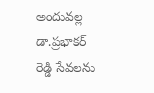అందువల్ల డా.ప్రభాకర్ రెడ్డి సేవలను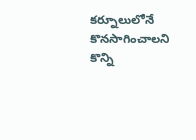కర్నూలులోనే కొనసాగించాలని కొన్ని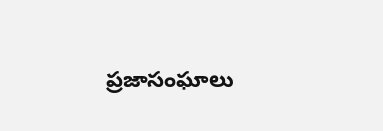ప్రజాసంఘాలు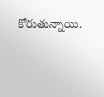కోరుతున్నాయి.